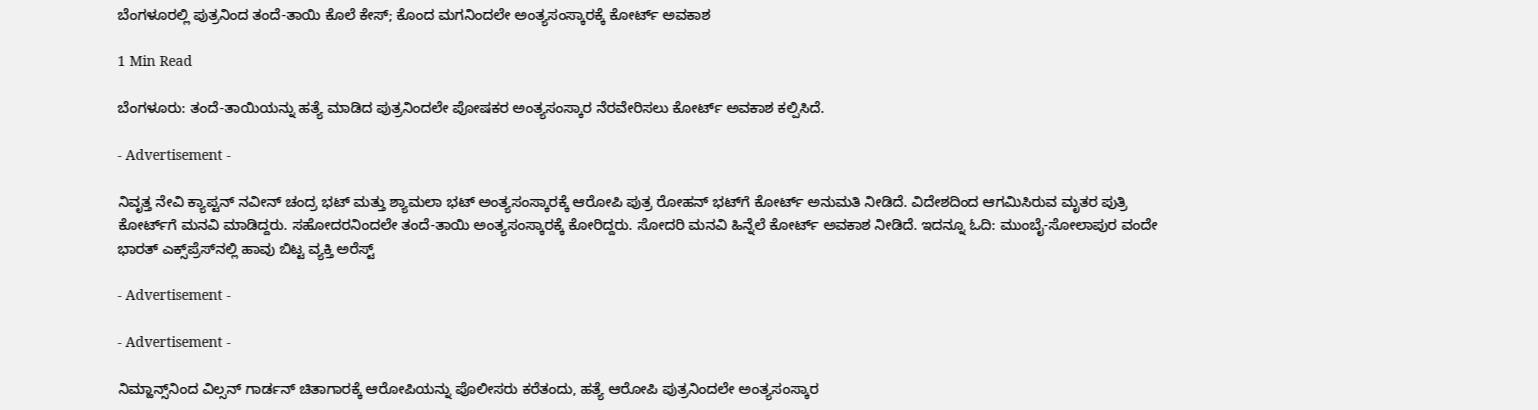ಬೆಂಗಳೂರಲ್ಲಿ ಪುತ್ರನಿಂದ ತಂದೆ-ತಾಯಿ ಕೊಲೆ ಕೇಸ್; ಕೊಂದ ಮಗನಿಂದಲೇ ಅಂತ್ಯಸಂಸ್ಕಾರಕ್ಕೆ ಕೋರ್ಟ್ ಅವಕಾಶ

1 Min Read

ಬೆಂಗಳೂರು: ತಂದೆ-ತಾಯಿಯನ್ನು ಹತ್ಯೆ ಮಾಡಿದ ಪುತ್ರನಿಂದಲೇ ಪೋಷಕರ ಅಂತ್ಯಸಂಸ್ಕಾರ ನೆರವೇರಿಸಲು ಕೋರ್ಟ್‌ ಅವಕಾಶ ಕಲ್ಪಿಸಿದೆ.

- Advertisement -

ನಿವೃತ್ತ ನೇವಿ ಕ್ಯಾಪ್ಟನ್ ನವೀನ್ ಚಂದ್ರ ಭಟ್ ಮತ್ತು ಶ್ಯಾಮಲಾ ಭಟ್ ಅಂತ್ಯಸಂಸ್ಕಾರಕ್ಕೆ ಆರೋಪಿ ಪುತ್ರ ರೋಹ‌ನ್ ಭಟ್‌ಗೆ ಕೋರ್ಟ್‌ ಅನುಮತಿ ನೀಡಿದೆ. ವಿದೇಶದಿಂದ ಆಗಮಿಸಿರುವ ಮೃತರ ಪುತ್ರಿ ಕೋರ್ಟ್‌ಗೆ ಮನವಿ ಮಾಡಿದ್ದರು. ಸಹೋದರನಿಂದಲೇ ತಂದೆ-ತಾಯಿ ಅಂತ್ಯಸಂಸ್ಕಾರಕ್ಕೆ ಕೋರಿದ್ದರು. ಸೋದರಿ ಮನವಿ ಹಿನ್ನೆಲೆ ಕೋರ್ಟ್‌ ಅವಕಾಶ ನೀಡಿದೆ. ಇದನ್ನೂ ಓದಿ: ಮುಂಬೈ-ಸೋಲಾಪುರ ವಂದೇ ಭಾರತ್ ಎಕ್ಸ್‌ಪ್ರೆಸ್‌ನಲ್ಲಿ ಹಾವು ಬಿಟ್ಟ ವ್ಯಕ್ತಿ ಅರೆಸ್ಟ್

- Advertisement -

- Advertisement -

ನಿಮ್ಹಾನ್ಸ್‌ನಿಂದ ವಿಲ್ಸನ್ ಗಾರ್ಡನ್ ಚಿತಾಗಾರಕ್ಕೆ ಆರೋಪಿಯನ್ನು ಪೊಲೀಸರು ಕರೆತಂದು, ಹತ್ಯೆ ಆರೋಪಿ ಪುತ್ರನಿಂದಲೇ ಅಂತ್ಯಸಂಸ್ಕಾರ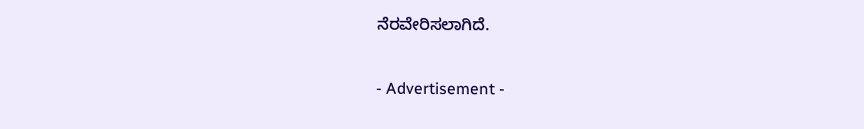ನೆರವೇರಿಸಲಾಗಿದೆ.

- Advertisement -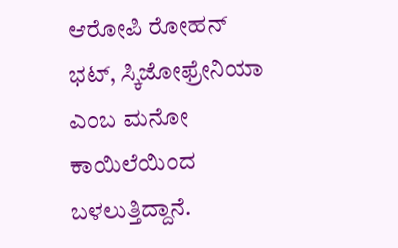ಆರೋಪಿ ರೋಹನ್‌ ಭಟ್‌, ಸ್ಕಿಜೋಫ್ರೇನಿಯಾ ಎಂಬ ಮನೋ ಕಾಯಿಲೆಯಿಂದ ಬಳಲುತ್ತಿದ್ದಾನೆ.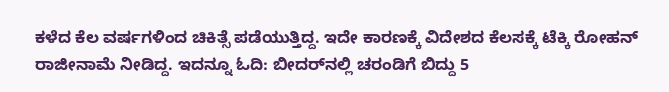ಕಳೆದ ಕೆಲ ವರ್ಷಗಳಿಂದ ಚಿಕಿತ್ಸೆ ಪಡೆಯುತ್ತಿದ್ದ. ಇದೇ ಕಾರಣಕ್ಕೆ ವಿದೇಶದ ಕೆಲಸಕ್ಕೆ ಟೆಕ್ಕಿ ರೋಹನ್ ರಾಜೀನಾಮೆ ನೀಡಿದ್ದ. ಇದನ್ನೂ ಓದಿ: ಬೀದರ್‌ನಲ್ಲಿ ಚರಂಡಿಗೆ ಬಿದ್ದು 5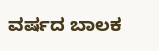ವರ್ಷದ ಬಾಲಕ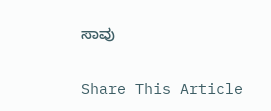ಸಾವು

Share This Article